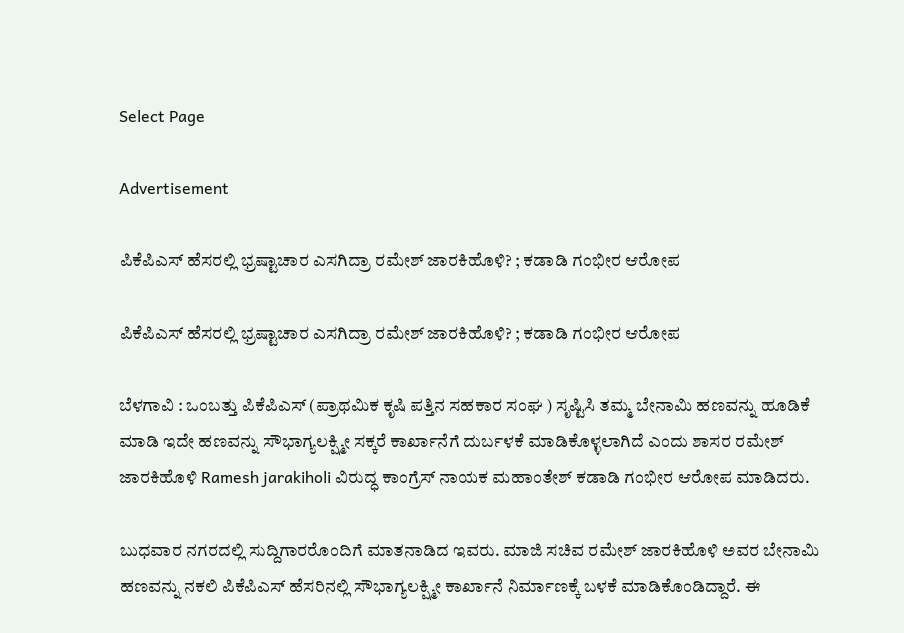Select Page

Advertisement

ಪಿಕೆಪಿಎಸ್ ಹೆಸರಲ್ಲಿ ಭ್ರಷ್ಟಾಚಾರ ಎಸಗಿದ್ರಾ ರಮೇಶ್ ಜಾರಕಿಹೊಳಿ? ; ಕಡಾಡಿ ಗಂಭೀರ ಆರೋಪ

ಪಿಕೆಪಿಎಸ್ ಹೆಸರಲ್ಲಿ ಭ್ರಷ್ಟಾಚಾರ ಎಸಗಿದ್ರಾ ರಮೇಶ್ ಜಾರಕಿಹೊಳಿ? ; ಕಡಾಡಿ ಗಂಭೀರ ಆರೋಪ

ಬೆಳಗಾವಿ : ಒಂಬತ್ತು ಪಿಕೆಪಿಎಸ್ (ಪ್ರಾಥಮಿಕ ‌ಕೃಷಿ ಪತ್ತಿನ‌ ಸಹಕಾರ ಸಂಘ ) ಸೃಷ್ಟಿಸಿ ತಮ್ಮ ಬೇನಾಮಿ ಹಣವನ್ನು ಹೂಡಿಕೆ‌ ಮಾಡಿ ಇದೇ ಹಣವನ್ನು ಸೌಭಾಗ್ಯಲಕ್ಷ್ಮೀ ಸಕ್ಕರೆ ಕಾರ್ಖಾನೆಗೆ ದುರ್ಬಳಕೆ ಮಾಡಿಕೊಳ್ಳಲಾಗಿದೆ ಎಂದು ಶಾಸರ ರಮೇಶ್ ಜಾರಕಿಹೊಳಿ Ramesh jarakiholi ವಿರುದ್ಧ ಕಾಂಗ್ರೆಸ್ ನಾಯಕ ಮಹಾಂತೇಶ್ ಕಡಾಡಿ ಗಂಭೀರ ಆರೋಪ‌ ಮಾಡಿದರು.

ಬುಧವಾರ ನಗರದಲ್ಲಿ ಸುದ್ದಿಗಾರರೊಂದಿಗೆ ಮಾತನಾಡಿದ ಇವರು. ಮಾಜಿ ಸಚಿವ ರಮೇಶ್ ಜಾರಕಿಹೊಳಿ ಅವರ ಬೇನಾಮಿ ಹಣವನ್ನು ನಕಲಿ ಪಿಕೆಪಿಎಸ್ ಹೆಸರಿನಲ್ಲಿ ಸೌಭಾಗ್ಯಲಕ್ಷ್ಮೀ ಕಾರ್ಖಾನೆ ನಿರ್ಮಾಣಕ್ಕೆ ಬಳಕೆ ಮಾಡಿಕೊಂಡಿದ್ದಾರೆ. ಈ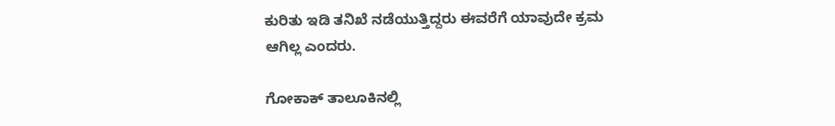ಕುರಿತು ಇಡಿ ತನಿಖೆ ನಡೆಯುತ್ತಿದ್ದರು ಈವರೆಗೆ ಯಾವುದೇ ಕ್ರಮ ಆಗಿಲ್ಲ ಎಂದರು.

ಗೋಕಾಕ್ ತಾಲೂಕಿನಲ್ಲಿ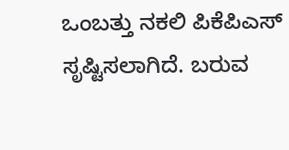ಒಂಬತ್ತು ನಕಲಿ ಪಿಕೆಪಿಎಸ್ ಸೃಷ್ಟಿಸಲಾಗಿದೆ. ಬರುವ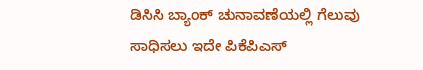ಡಿಸಿಸಿ ಬ್ಯಾಂಕ್ ಚುನಾವಣೆಯಲ್ಲಿ ಗೆಲುವು ಸಾಧಿಸಲು ಇದೇ ಪಿಕೆಪಿಎಸ್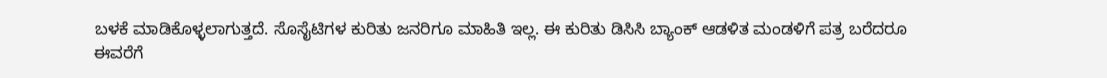ಬಳಕೆ ಮಾಡಿಕೊಳ್ಳಲಾಗುತ್ತದೆ. ಸೊಸೈಟಿಗಳ ಕುರಿತು ಜನರಿಗೂ ಮಾಹಿತಿ ಇಲ್ಲ. ಈ ಕುರಿತು ಡಿಸಿಸಿ ಬ್ಯಾಂಕ್ ಆಡಳಿತ ಮಂಡಳಿಗೆ ಪತ್ರ ಬರೆದರೂ ಈವರೆಗೆ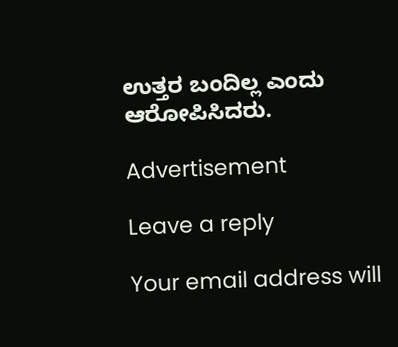ಉತ್ತರ ಬಂದಿಲ್ಲ ಎಂದು ಆರೋಪಿಸಿದರು.

Advertisement

Leave a reply

Your email address will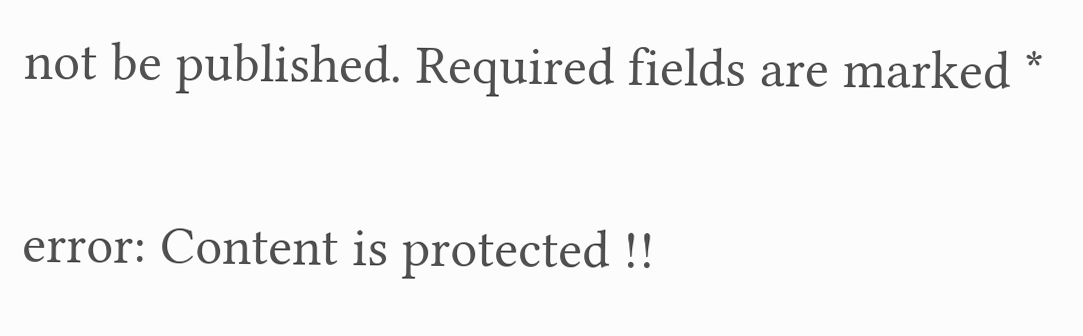not be published. Required fields are marked *

error: Content is protected !!